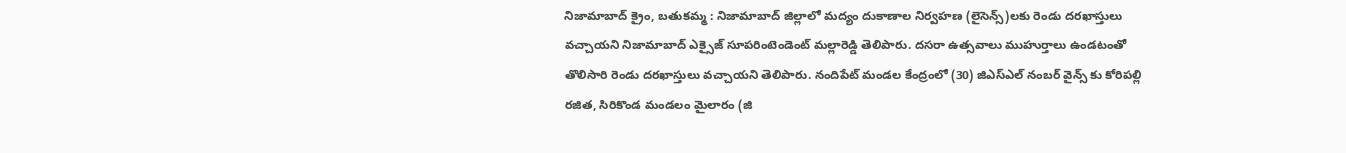నిజామాబాద్ క్రైం, బతుకమ్మ : నిజామాబాద్ జిల్లాలో మద్యం దుకాణాల నిర్వహణ (లైసెన్స్)లకు రెండు దరఖాస్తులు వచ్చాయని నిజామాబాద్ ఎక్సైజ్ సూపరింటెండెంట్ మల్లారెడ్డి తెలిపారు. దసరా ఉత్సవాలు ముహుర్తాలు ఉండటంతో తొలిసారి రెండు దరఖాస్తులు వచ్చాయని తెలిపారు. నందిపేట్ మండల కేంద్రంలో (30) జిఎస్ఎల్ నంబర్ వైన్స్ కు కోరిపల్లి రజిత, సిరికొండ మండలం మైలారం (జి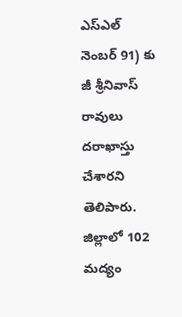ఎస్ఎల్ నెంబర్ 91) కు జీ శ్రీనివాస్ రావులు దరాఖాస్తు చేశారని తెలిపారు. జిల్లాలో 102 మద్యం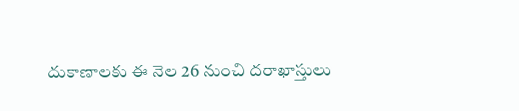దుకాణాలకు ఈ నెల 26 నుంచి దరాఖాస్తులు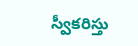స్వీకరిస్తు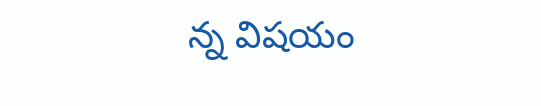న్న విషయం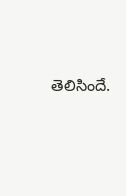తెలిసిందే.